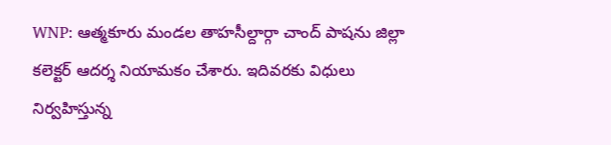WNP: ఆత్మకూరు మండల తాహసీల్దార్గా చాంద్ పాషను జిల్లా కలెక్టర్ ఆదర్శ నియామకం చేశారు. ఇదివరకు విధులు నిర్వహిస్తున్న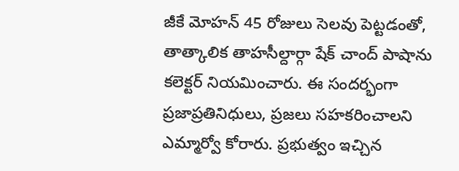జీకే మోహన్ 45 రోజులు సెలవు పెట్టడంతో, తాత్కాలిక తాహసీల్దార్గా షేక్ చాంద్ పాషాను కలెక్టర్ నియమించారు. ఈ సందర్భంగా ప్రజాప్రతినిధులు, ప్రజలు సహకరించాలని ఎమ్మార్వో కోరారు. ప్రభుత్వం ఇచ్చిన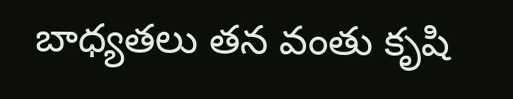బాధ్యతలు తన వంతు కృషి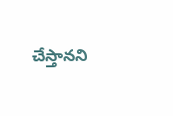చేస్తానని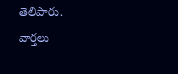తెలిపారు.
వార్తలు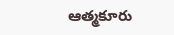ఆత్మకూరు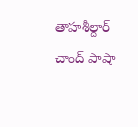తాహశీల్దార్ చాంద్ పాషా